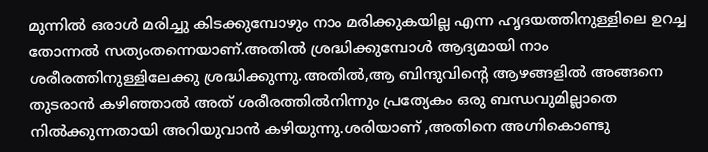മുന്നിൽ ഒരാൾ മരിച്ചു കിടക്കുമ്പോഴും നാം മരിക്കുകയില്ല എന്ന ഹൃദയത്തിനുള്ളിലെ ഉറച്ച തോന്നൽ സത്യംതന്നെയാണ്.അതിൽ ശ്രദ്ധിക്കുമ്പോൾ ആദ്യമായി നാം ശരീരത്തിനുള്ളിലേക്കു ശ്രദ്ധിക്കുന്നു.അതിൽ,ആ ബിന്ദുവിന്റെ ആഴങ്ങളിൽ അങ്ങനെ തുടരാൻ കഴിഞ്ഞാൽ അത് ശരീരത്തിൽനിന്നും പ്രത്യേകം ഒരു ബന്ധവുമില്ലാതെ നിൽക്കുന്നതായി അറിയുവാൻ കഴിയുന്നു.ശരിയാണ് ,അതിനെ അഗ്നികൊണ്ടു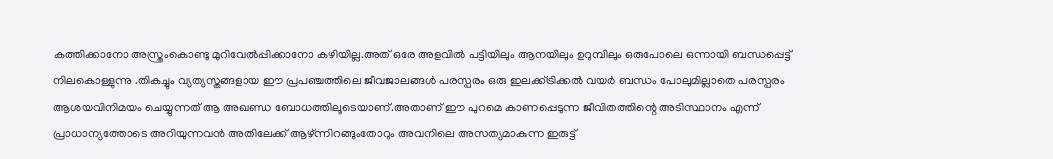കത്തിക്കാനോ അസ്ത്രംകൊണ്ടു മുറിവേൽപ്പിക്കാനോ കഴിയില്ല.അത് ഒരേ അളവിൽ പട്ടിയിലും ആനയിലും ഉറുമ്പിലും ഒരുപോലെ ഒന്നായി ബന്ധപ്പെട്ട് നിലകൊള്ളുന്നു .തികച്ചും വ്യത്യസ്തങ്ങളായ ഈ പ്രപഞ്ചത്തിലെ ജീവജാലങ്ങൾ പരസ്പരം ഒരു ഇലക്ക്ട്രിക്കൽ വയർ ബന്ധം പോലുമില്ലാതെ പരസ്പരം ആശയവിനിമയം ചെയ്യുന്നത് ആ അഖണ്ഡ ബോധത്തിലൂടെയാണ്.അതാണ് ഈ പുറമെ കാണപ്പെടുന്ന ജീവിതത്തിന്റെ അടിസ്ഥാനം എന്ന് പ്രാധാന്യത്തോടെ അറിയുന്നവൻ അതിലേക്ക് ആഴ്ന്നിറങ്ങുംതോറും അവനിലെ അസത്യമാകുന്ന ഇരുട്ട്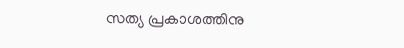സത്യ പ്രകാശത്തിനു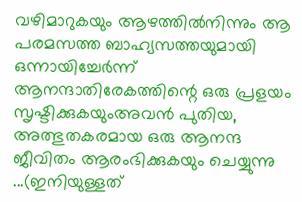വഴിമാറുകയും ആഴത്തിൽനിന്നും ആ പരമസത്ത ബാഹ്യസത്തയുമായി ഒന്നായിച്ചേർന്ന് ആനന്ദാതിരേകത്തിന്റെ ഒരു പ്രളയം സൃഷ്ടിക്കുകയുംഅവൻ പുതിയ, അത്ഭുതകരമായ ഒരു ആനന്ദ ജീവിതം ആരംഭിക്കുകയും ചെയ്യുന്നു ...(ഇനിയുള്ളത്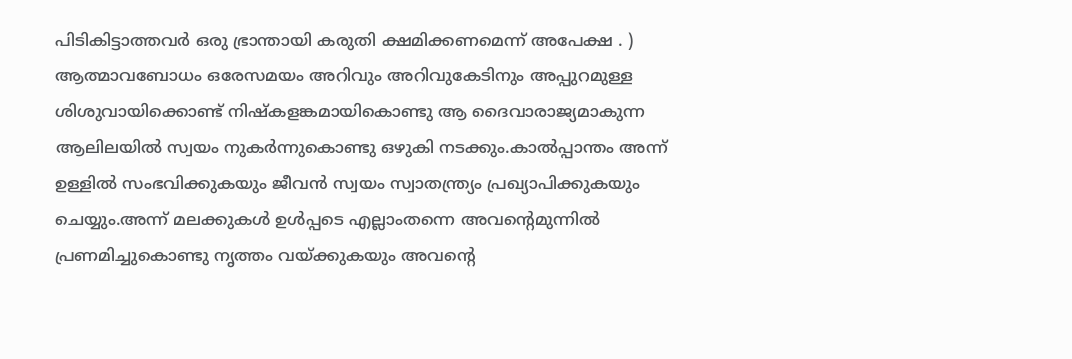പിടികിട്ടാത്തവർ ഒരു ഭ്രാന്തായി കരുതി ക്ഷമിക്കണമെന്ന് അപേക്ഷ . ) ആത്മാവബോധം ഒരേസമയം അറിവും അറിവുകേടിനും അപ്പുറമുള്ള ശിശുവായിക്കൊണ്ട് നിഷ്കളങ്കമായികൊണ്ടു ആ ദൈവാരാജ്യമാകുന്ന ആലിലയിൽ സ്വയം നുകർന്നുകൊണ്ടു ഒഴുകി നടക്കും.കാൽപ്പാന്തം അന്ന് ഉള്ളിൽ സംഭവിക്കുകയും ജീവൻ സ്വയം സ്വാതന്ത്ര്യം പ്രഖ്യാപിക്കുകയും ചെയ്യും.അന്ന് മലക്കുകൾ ഉൾപ്പടെ എല്ലാംതന്നെ അവന്റെമുന്നിൽ പ്രണമിച്ചുകൊണ്ടു നൃത്തം വയ്ക്കുകയും അവന്റെ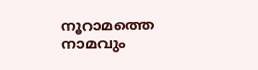നൂറാമത്തെ നാമവും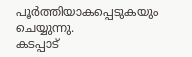പൂർത്തിയാകപ്പെടുകയും ചെയ്യുന്നു.
കടപ്പാട്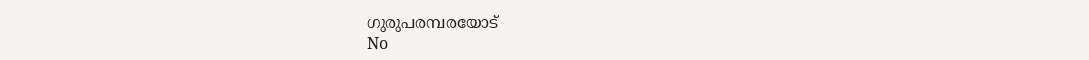ഗുരുപരമ്പരയോട്
No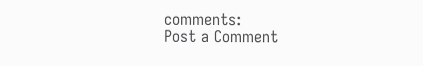comments:
Post a Comment